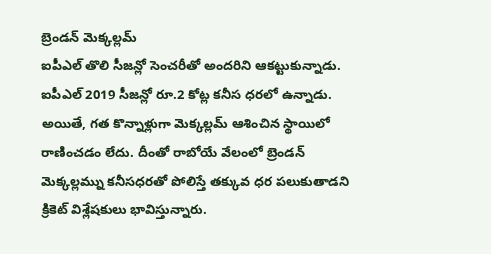బ్రెండన్ మెక్కల్లమ్
ఐపీఎల్ తొలి సీజన్లో సెంచరీతో అందరిని ఆకట్టుకున్నాడు. ఐపీఎల్ 2019 సీజన్లో రూ.2 కోట్ల కనీస ధరలో ఉన్నాడు. అయితే, గత కొన్నాళ్లుగా మెక్కల్లమ్ ఆశించిన స్థాయిలో రాణించడం లేదు. దీంతో రాబోయే వేలంలో బ్రెండన్ మెక్కల్లమ్ను కనీసధరతో పోలిస్తే తక్కువ ధర పలుకుతాడని క్రికెట్ విశ్లేషకులు భావిస్తున్నారు.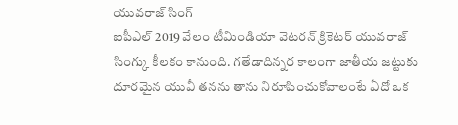యువరాజ్ సింగ్
ఐపీఎల్ 2019 వేలం టీమిండియా వెటరన్ క్రికెటర్ యువరాజ్ సింగ్కు కీలకం కానుంది. గతేడాదిన్నర కాలంగా జాతీయ జట్టుకు దూరమైన యువీ తనను తాను నిరూపించుకోవాలంటే ఏదో ఒక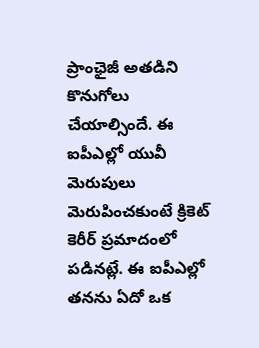ప్రాంఛైజీ అతడిని కొనుగోలు చేయాల్సిందే. ఈ ఐపీఎల్లో యువీ మెరుపులు మెరుపించకుంటే క్రికెట్ కెరీర్ ప్రమాదంలో పడినట్లే. ఈ ఐపీఎల్లో తనను ఏదో ఒక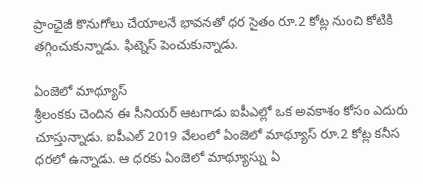ప్రాంఛైజీ కొనుగోలు చేయాలనే భావనతో ధర సైతం రూ.2 కోట్ల నుంచి కోటికి తగ్గించుకున్నాడు. ఫిట్నెస్ పెంచుకున్నాడు.

ఏంజెలో మాథ్యూస్
శ్రీలంకకు చెందిన ఈ సీనియర్ ఆటగాడు ఐపీఎల్లో ఒక అవకాశం కోసం ఎదురు చూస్తున్నాడు. ఐపీఎల్ 2019 వేలంలో ఏంజెలో మాథ్యూస్ రూ.2 కోట్ల కనీస ధరలో ఉన్నాడు. ఆ ధరకు ఏంజెలో మాథ్యూస్ను ఏ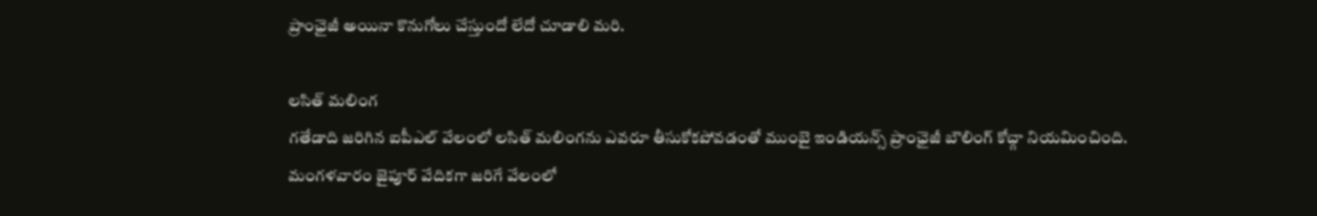ప్రాంఛైజీ అయినా కొనుగోలు చేస్తుందో లేదో చూడాలి మరి.

లసిత్ మలింగ
గతేడాది జరిగిన ఐపీఎల్ వేలంలో లసిత్ మలింగను ఎవరూ తీసుకోకపోవడంతో ముంబై ఇండియన్స్ ప్రాంఛైజీ బౌలింగ్ కోచ్గా నియమించింది. మంగళవారం జైపూర్ వేదికగా జరిగే వేలంలో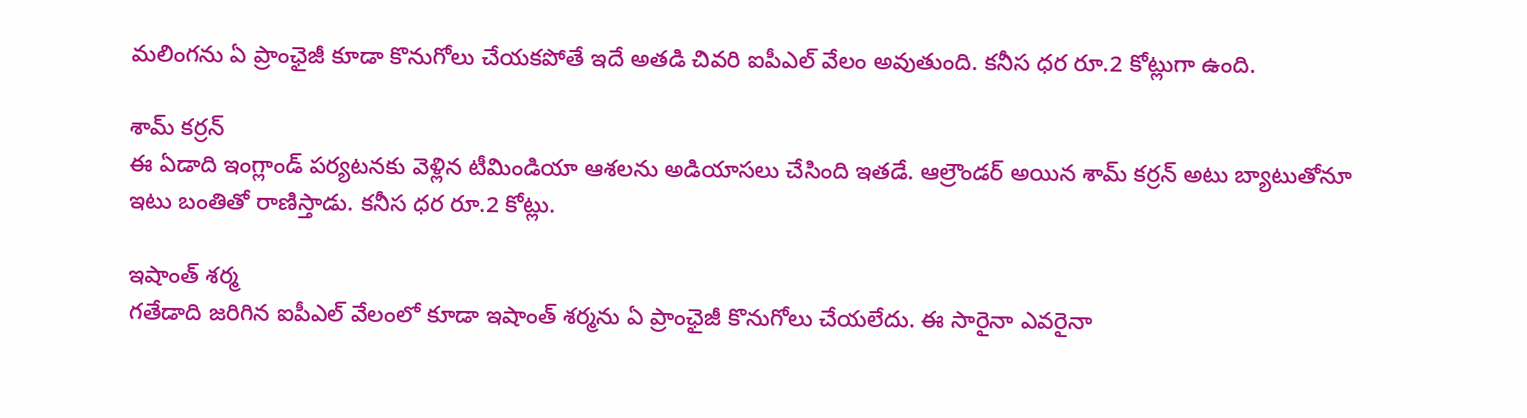మలింగను ఏ ప్రాంఛైజీ కూడా కొనుగోలు చేయకపోతే ఇదే అతడి చివరి ఐపీఎల్ వేలం అవుతుంది. కనీస ధర రూ.2 కోట్లుగా ఉంది.

శామ్ కర్రన్
ఈ ఏడాది ఇంగ్లాండ్ పర్యటనకు వెళ్లిన టీమిండియా ఆశలను అడియాసలు చేసింది ఇతడే. ఆల్రౌండర్ అయిన శామ్ కర్రన్ అటు బ్యాటుతోనూ ఇటు బంతితో రాణిస్తాడు. కనీస ధర రూ.2 కోట్లు.

ఇషాంత్ శర్మ
గతేడాది జరిగిన ఐపీఎల్ వేలంలో కూడా ఇషాంత్ శర్మను ఏ ప్రాంఛైజీ కొనుగోలు చేయలేదు. ఈ సారైనా ఎవరైనా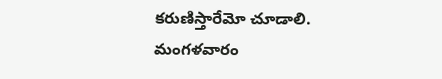కరుణిస్తారేమో చూడాలి. మంగళవారం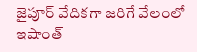జైపూర్ వేదికగా జరిగే వేలంలో ఇషాంత్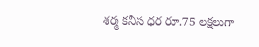శర్మ కనీస ధర రూ.75 లక్షలుగా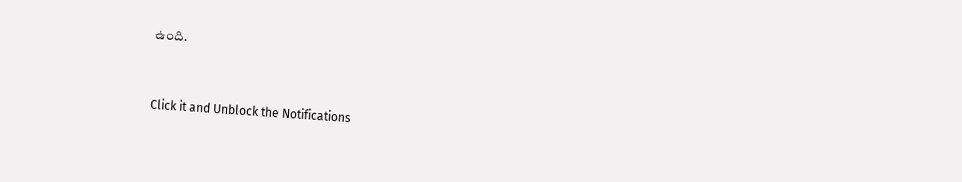ఉంది.


Click it and Unblock the Notifications